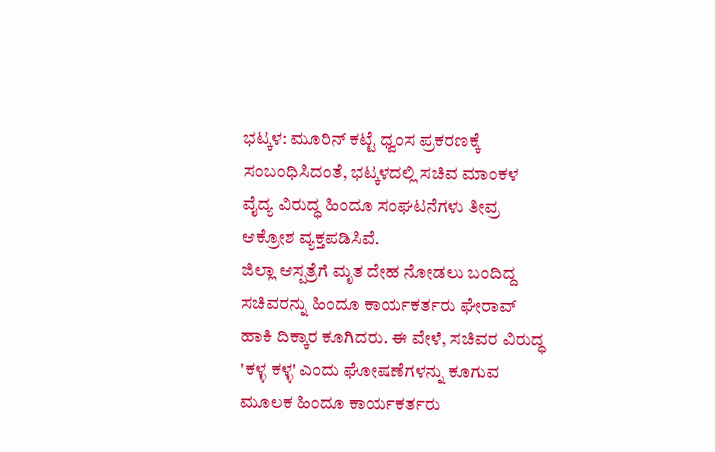ಭಟ್ಕಳ: ಮೂರಿನ್ ಕಟ್ಟೆ ಧ್ವಂಸ ಪ್ರಕರಣಕ್ಕೆ ಸಂಬಂಧಿಸಿದಂತೆ, ಭಟ್ಕಳದಲ್ಲಿ ಸಚಿವ ಮಾಂಕಳ ವೈದ್ಯ ವಿರುದ್ಧ ಹಿಂದೂ ಸಂಘಟನೆಗಳು ತೀವ್ರ ಆಕ್ರೋಶ ವ್ಯಕ್ತಪಡಿಸಿವೆ.
ಜಿಲ್ಲಾ ಆಸ್ಪತ್ರೆಗೆ ಮೃತ ದೇಹ ನೋಡಲು ಬಂದಿದ್ದ ಸಚಿವರನ್ನು ಹಿಂದೂ ಕಾರ್ಯಕರ್ತರು ಘೇರಾವ್ ಹಾಕಿ ದಿಕ್ಕಾರ ಕೂಗಿದರು. ಈ ವೇಳೆ, ಸಚಿವರ ವಿರುದ್ಧ 'ಕಳ್ಳ ಕಳ್ಳ' ಎಂದು ಘೋಷಣೆಗಳನ್ನು ಕೂಗುವ ಮೂಲಕ ಹಿಂದೂ ಕಾರ್ಯಕರ್ತರು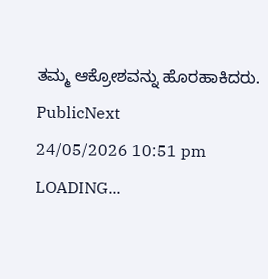ತಮ್ಮ ಆಕ್ರೋಶವನ್ನು ಹೊರಹಾಕಿದರು.
PublicNext
24/05/2026 10:51 pm
LOADING...